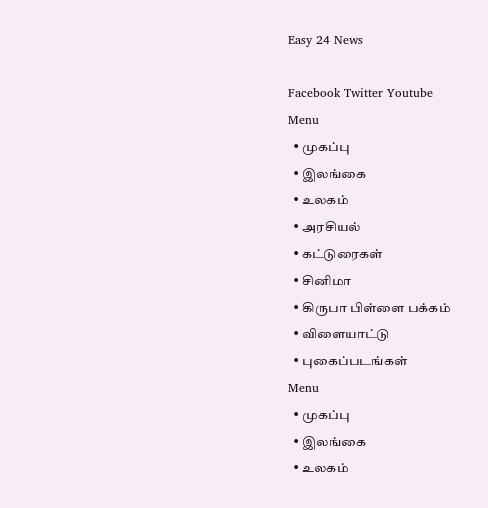Easy 24 News

Facebook Twitter Youtube
Menu
  • முகப்பு
  • இலங்கை
  • உலகம்
  • அரசியல்
  • கட்டுரைகள்
  • சினிமா
  • கிருபா பிள்ளை பக்கம்
  • விளையாட்டு
  • புகைப்படங்கள்
Menu
  • முகப்பு
  • இலங்கை
  • உலகம்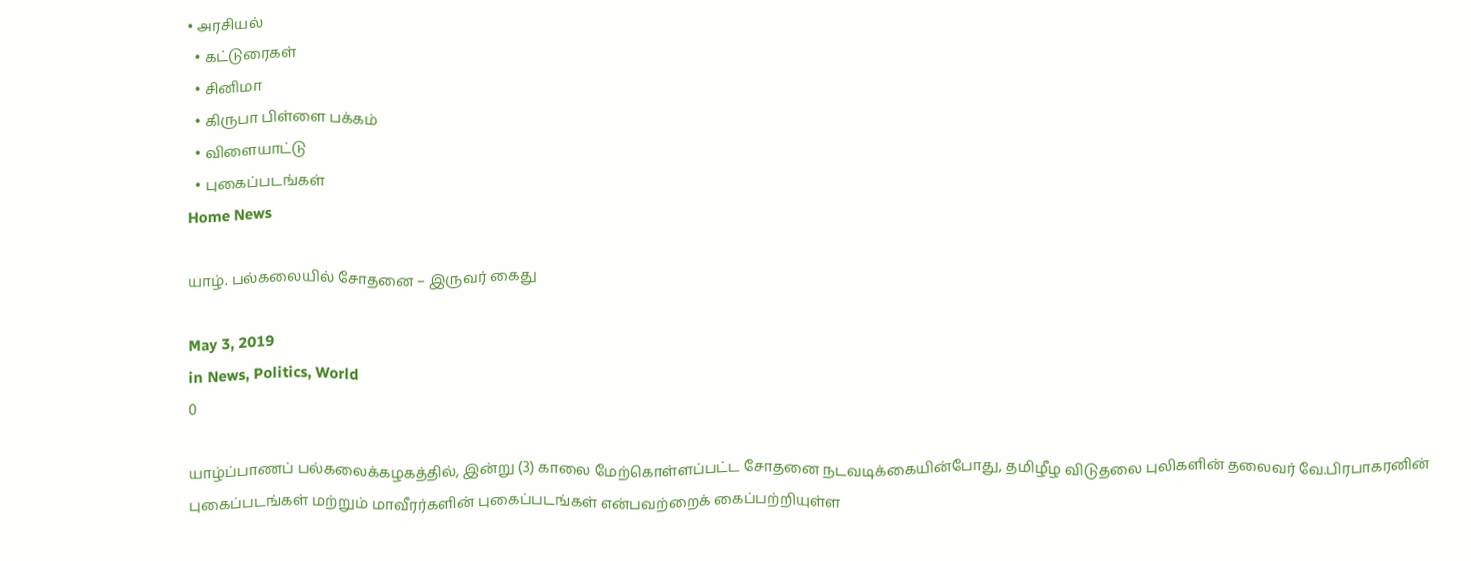• அரசியல்
  • கட்டுரைகள்
  • சினிமா
  • கிருபா பிள்ளை பக்கம்
  • விளையாட்டு
  • புகைப்படங்கள்
Home News

யாழ். பல்கலையில் சோதனை – இருவர் கைது

May 3, 2019
in News, Politics, World
0

யாழ்ப்பாணப் பல்கலைக்கழகத்தில், இன்று (3) காலை மேற்கொள்ளப்பட்ட சோதனை நடவடிக்கையின்போது, தமிழீழ விடுதலை புலிகளின் தலைவர் வே.பிரபாகரனின் புகைப்படங்கள் மற்றும் மாவீரர்களின் புகைப்படங்கள் என்பவற்றைக் கைப்பற்றியுள்ள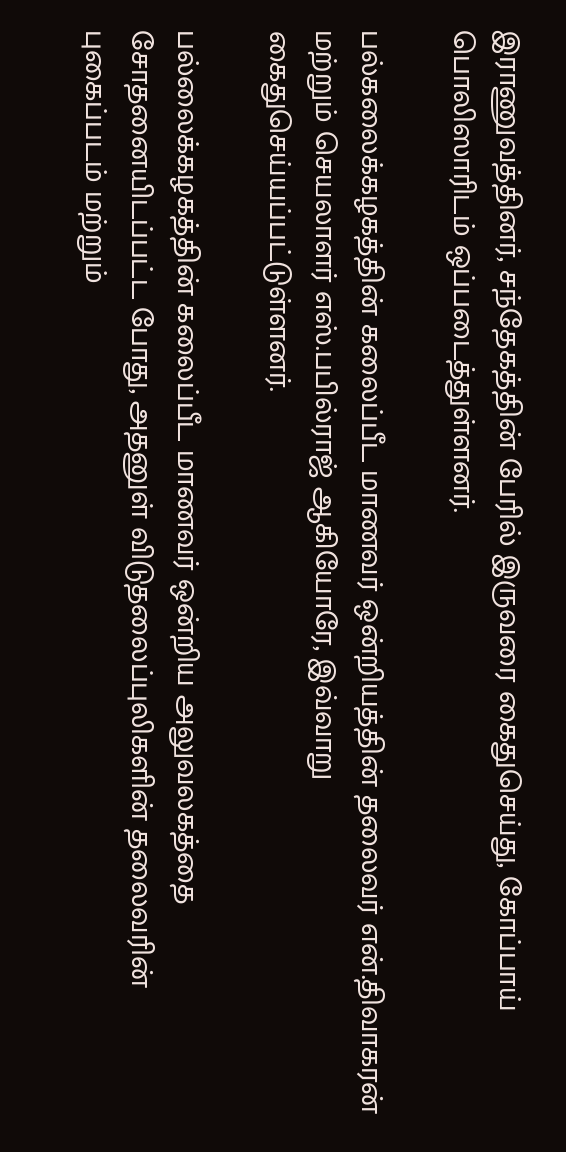இராணுவத்தினர், சந்தேகத்தின் பேரில் இருவரை கைதுசெய்து, கோப்பாய் பொலிஸாரிடம் ஒப்படைத்துள்ளனர்.

பல்கலைக்கழகத்தின் கலைப்பீட மாணவர் ஒன்றியத்தின் தலைவர் என்.திவாகரன் மற்றும் செயலாளர் எஸ்.பபில்ராஜ் ஆகியோரே, இவ்வாறு கைதுசெய்யப்பட்டுள்ளனர்.

பல்லைக்கழகத்தின் கலைப்பீட மாணவர் ஒன்றிய அலுவலகத்தை சோதனையிடப்பட்ட போது, அதனுள் விடுதலைப்புலிகளின் தலைவரின் புகைப்படம் மற்றும்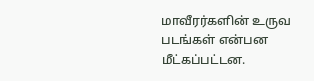மாவீரர்களின் உருவ படங்கள் என்பன மீட்கப்பட்டன.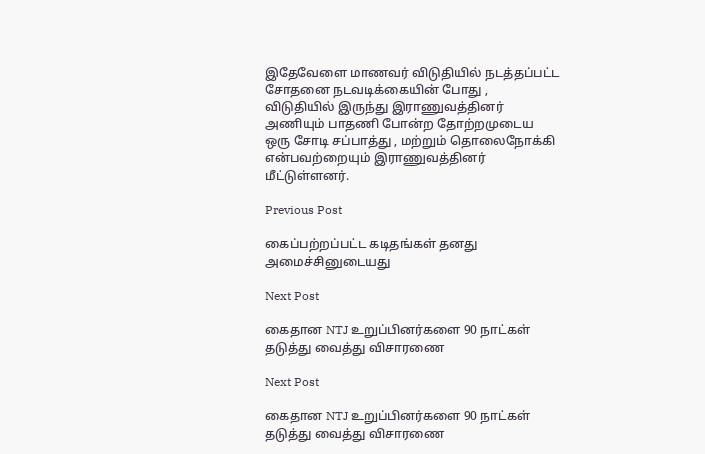இதேவேளை மாணவர் விடுதியில் நடத்தப்பட்ட சோதனை நடவடிக்கையின் போது , விடுதியில் இருந்து இராணுவத்தினர் அணியும் பாதணி போன்ற தோற்றமுடைய ஒரு சோடி சப்பாத்து , மற்றும் தொலைநோக்கி என்பவற்றையும் இராணுவத்தினர் மீட்டுள்ளனர்.

Previous Post

கைப்பற்றப்பட்ட கடிதங்கள் தனது அமைச்சினுடையது

Next Post

கைதான NTJ உறுப்பினர்களை 90 நாட்கள் தடுத்து வைத்து விசாரணை

Next Post

கைதான NTJ உறுப்பினர்களை 90 நாட்கள் தடுத்து வைத்து விசாரணை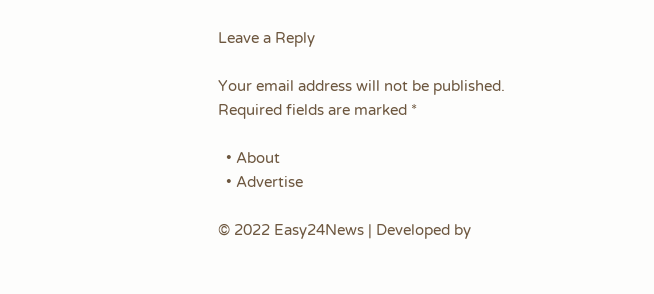Leave a Reply

Your email address will not be published. Required fields are marked *

  • About
  • Advertise

© 2022 Easy24News | Developed by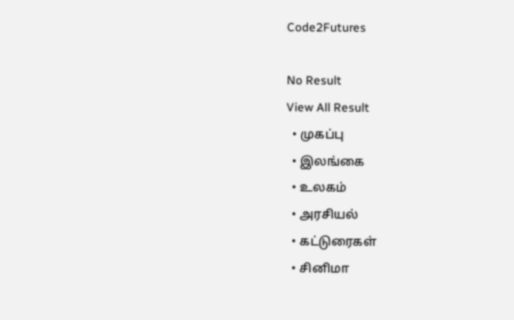Code2Futures

No Result
View All Result
  • முகப்பு
  • இலங்கை
  • உலகம்
  • அரசியல்
  • கட்டுரைகள்
  • சினிமா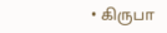• கிருபா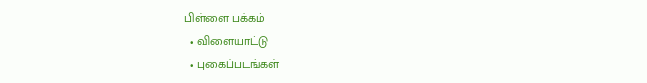பிள்ளை பக்கம்
  • விளையாட்டு
  • புகைப்படங்கள்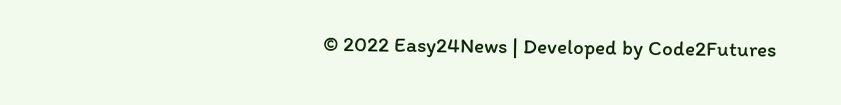© 2022 Easy24News | Developed by Code2Futures